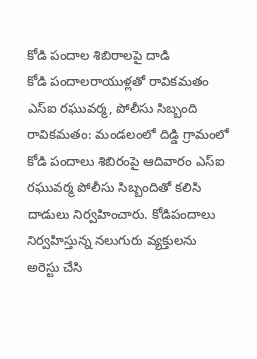కోడి పందాల శిబిరాలపై దాడి
కోడి పందాలరాయుళ్లతో రావికమతం ఎస్ఐ రఘువర్మ, పోలీసు సిబ్బంది
రావికమతం: మండలంలో దిడ్డి గ్రామంలో కోడి పందాలు శిబిరంపై ఆదివారం ఎస్ఐ రఘువర్మ పోలీసు సిబ్బందితో కలిసి దాడులు నిర్వహించారు. కోడిపందాలు నిర్వహిస్తున్న నలుగురు వ్యక్తులను అరెస్టు చేసి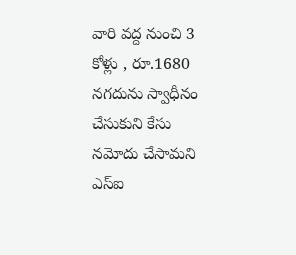వారి వద్ద నుంచి 3 కోళ్లు , రూ.1680 నగదును స్వాధీనం చేసుకుని కేసు నమోదు చేసామని ఎస్ఐ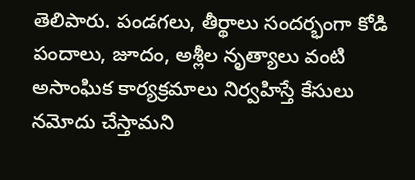తెలిపారు. పండగలు, తీర్థాలు సందర్భంగా కోడి పందాలు, జూదం, అశ్లీల నృత్యాలు వంటి అసాంఘిక కార్యక్రమాలు నిర్వహిస్తే కేసులు నమోదు చేస్తామని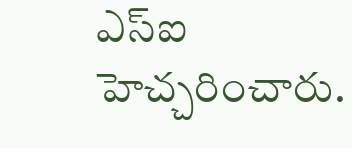ఎస్ఐ హెచ్చరించారు.